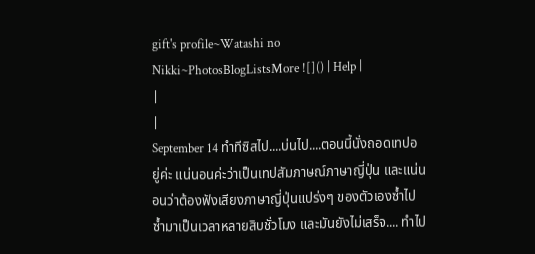gift's profile~Watashi no Nikki~PhotosBlogListsMore ![]() | Help |
|
|
September 14 ทำทีซิสไป....บ่นไป....ตอนนี้นั่งถอดเทปอยู่ค่ะ แน่นอนค่ะว่าเป็นเทปสัมภาษณ์ภาษาญี่ปุ่น และแน่นอนว่าต้องฟังเสียงภาษาญี่ปุ่นแปร่งๆ ของตัวเองซ้ำไปซ้ำมาเป็นเวลาหลายสิบชั่วโมง และมันยังไม่เสร็จ.... ทำไป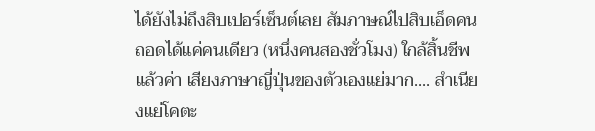ได้ยังไม่ถึงสิบเปอร์เซ็นต์เลย สัมภาษณ์ไปสิบเอ็ดคน ถอดได้แค่คนเดียว (หนึ่งคนสองชั่วโมง) ใกล้สิ้นชีพแล้วค่า เสียงภาษาญี่ปุ่นของตัวเองแย่มาก.... สำเนียงแย่โคตะ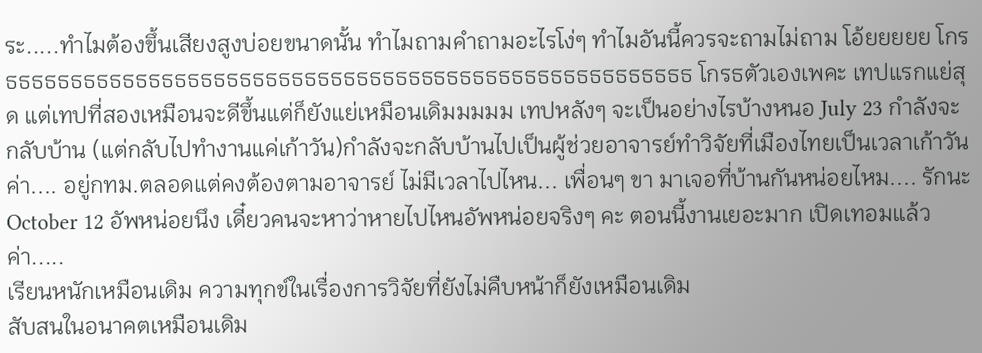ระ.....ทำไมต้องขึ้นเสียงสูงบ่อยขนาดนั้น ทำไมถามคำถามอะไรโง่ๆ ทำไมอันนี้ควรจะถามไม่ถาม โอ้ยยยยย โกรธธธธธธธธธธธธธธธธธธธธธธธธธธธธธธธธธธธธธธธธธธธธธธธธธธธธธ โกรธตัวเองเพคะ เทปแรกแย่สุด แต่เทปที่สองเหมือนจะดีขึ้นแต่ก็ยังแย่เหมือนเดิมมมมม เทปหลังๆ จะเป็นอย่างไรบ้างหนอ July 23 กำลังจะกลับบ้าน (แต่กลับไปทำงานแค่เก้าวัน)กำลังจะกลับบ้านไปเป็นผู้ช่วยอาจารย์ทำวิจัยที่เมืองไทยเป็นเวลาเก้าวันค่า.... อยู่กทม.ตลอดแต่คงต้องตามอาจารย์ ไม่มีเวลาไปไหน... เพื่อนๆ ขา มาเจอที่บ้านกันหน่อยไหม.... รักนะ October 12 อัพหน่อยนึง เดี๋ยวคนจะหาว่าหายไปไหนอัพหน่อยจริงๆ คะ ตอนนี้งานเยอะมาก เปิดเทอมแล้วค่า.....
เรียนหนักเหมือนเดิม ความทุกข์ในเรื่องการวิจัยที่ยังไม่คืบหน้าก็ยังเหมือนเดิม
สับสนในอนาคตเหมือนเดิม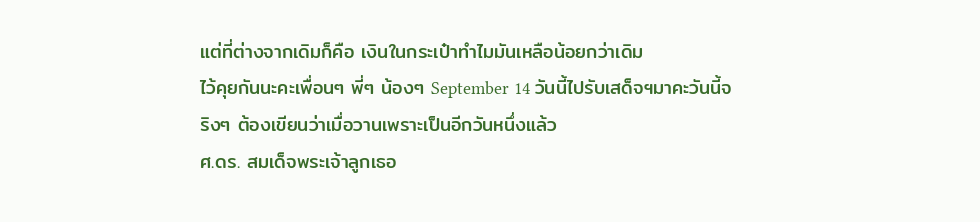แต่ที่ต่างจากเดิมก็คือ เงินในกระเป๋าทำไมมันเหลือน้อยกว่าเดิม
ไว้คุยกันนะคะเพื่อนๆ พี่ๆ น้องๆ September 14 วันนี้ไปรับเสด็จฯมาคะวันนี้จริงๆ ต้องเขียนว่าเมื่อวานเพราะเป็นอีกวันหนึ่งแล้ว
ศ.ดร. สมเด็จพระเจ้าลูกเธอ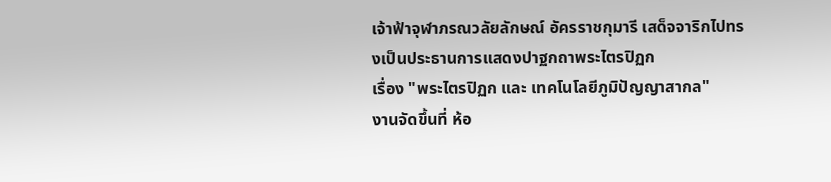เจ้าฟ้าจุฬาภรณวลัยลักษณ์ อัครราชกุมารี เสด็จจาริกไปทรงเป็นประธานการแสดงปาฐกถาพระไตรปิฏก
เรื่อง "พระไตรปิฏก และ เทคโนโลยีภูมิปัญญาสากล"
งานจัดขึ้นที่ ห้อ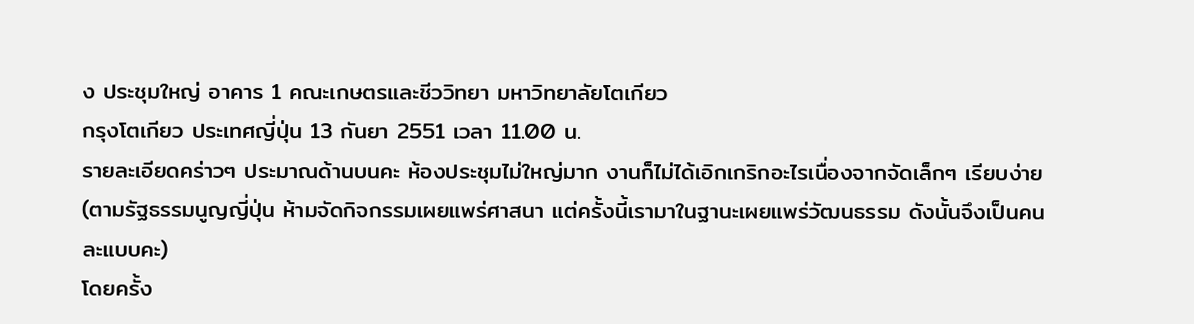ง ประชุมใหญ่ อาคาร 1 คณะเกษตรและชีววิทยา มหาวิทยาลัยโตเกียว
กรุงโตเกียว ประเทศญี่ปุ่น 13 กันยา 2551 เวลา 11.00 น.
รายละเอียดคร่าวๆ ประมาณด้านบนคะ ห้องประชุมไม่ใหญ่มาก งานก็ไม่ได้เอิกเกริกอะไรเนื่องจากจัดเล็กๆ เรียบง่าย
(ตามรัฐธรรมนูญญี่ปุ่น ห้ามจัดกิจกรรมเผยแพร่ศาสนา แต่ครั้งนี้เรามาในฐานะเผยแพร่วัฒนธรรม ดังนั้นจึงเป็นคนละแบบคะ)
โดยครั้ง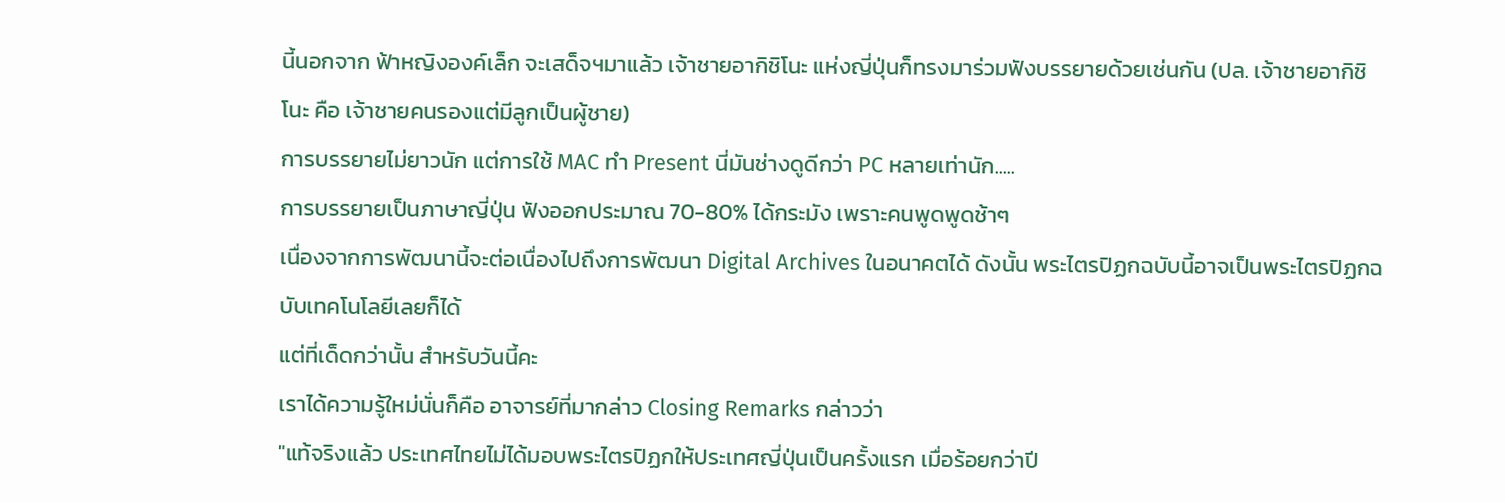นี้นอกจาก ฟ้าหญิงองค์เล็ก จะเสด็จฯมาแล้ว เจ้าชายอากิชิโนะ แห่งญี่ปุ่นก็ทรงมาร่วมฟังบรรยายด้วยเช่นกัน (ปล. เจ้าชายอากิชิโนะ คือ เจ้าชายคนรองแต่มีลูกเป็นผู้ชาย)
การบรรยายไม่ยาวนัก แต่การใช้ MAC ทำ Present นี่มันช่างดูดีกว่า PC หลายเท่านัก.....
การบรรยายเป็นภาษาญี่ปุ่น ฟังออกประมาณ 70-80% ได้กระมัง เพราะคนพูดพูดช้าๆ
เนื่องจากการพัฒนานี้จะต่อเนื่องไปถึงการพัฒนา Digital Archives ในอนาคตได้ ดังนั้น พระไตรปิฏกฉบับนี้อาจเป็นพระไตรปิฏกฉบับเทคโนโลยีเลยก็ได้
แต่ที่เด็ดกว่านั้น สำหรับวันนี้คะ
เราได้ความรู้ใหม่นั่นก็คือ อาจารย์ที่มากล่าว Closing Remarks กล่าวว่า
"แท้จริงแล้ว ประเทศไทยไม่ได้มอบพระไตรปิฏกให้ประเทศญี่ปุ่นเป็นครั้งแรก เมื่อร้อยกว่าปี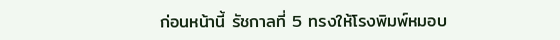ก่อนหน้านี้ รัชกาลที่ 5 ทรงให้โรงพิมพ์หมอบ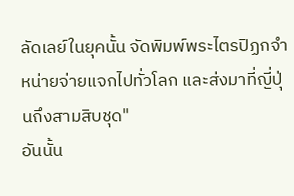ลัดเลย์ในยุคนั้น จัดพิมพ์พระไตรปิฏกจำหน่ายจ่ายแจกไปทั่วโลก และส่งมาที่ญี่ปุ่นถึงสามสิบชุด"
อันนั้น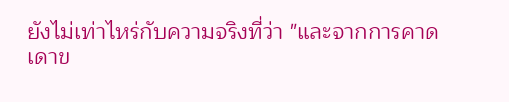ยังไม่เท่าไหร่กับความจริงที่ว่า "และจากการคาดเดาข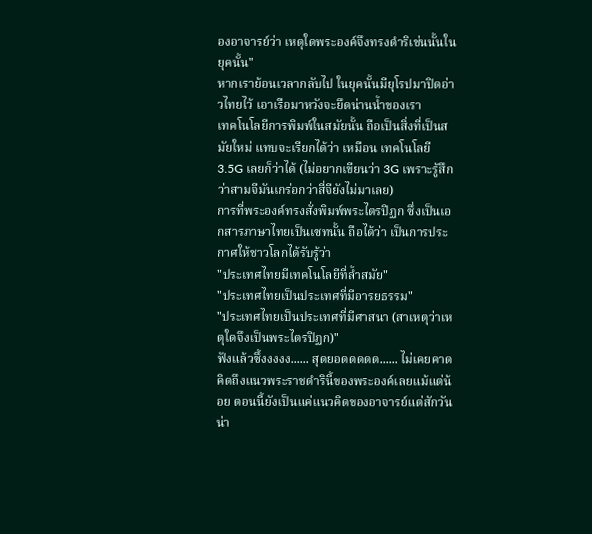องอาจารย์ว่า เหตุใดพระองค์จึงทรงดำริเช่นนั้นในยุคนั้น"
หากเราย้อนเวลากลับไป ในยุคนั้นมียุโรปมาปิดอ่าวไทยไว้ เอาเรือมาหวังจะยึดน่านน้ำของเรา
เทคโนโลยีการพิมพ์ในสมัยนั้น ถือเป็นสิ่งที่เป็นสมัยใหม่ แทบจะเรียกได้ว่า เหมือน เทคโนโลยี 3.5G เลยก็ว่าได้ (ไม่อยากเขียนว่า 3G เพราะรู้สึกว่าสามจีมันเกร่อกว่าสี่จียังไม่มาเลย)
การที่พระองค์ทรงสั่งพิมพ์พระไตรปิฏก ซึ่งเป็นเอกสารภาษาไทยเป็นเซทนั้น ถือได้ว่า เป็นการประกาศให้ชาวโลกได้รับรู้ว่า
"ประเทศไทยมีเทคโนโลยีที่ล้ำสมัย"
"ประเทศไทยเป็นประเทศที่มีอารยธรรม"
"ประเทศไทยเป็นประเทศที่มีศาสนา (สาเหตุว่าเหตุใดจึงเป็นพระไตรปิฏก)"
ฟังแล้วซึ้งงงงง...... สุดยอดดดดด...... ไม่เคยคาดคิดถึงแนวพระราชดำรินี้ของพระองค์เลยแม้แต่น้อย ตอนนี้ยังเป็นแค่แนวคิดของอาจารย์แต่สักวันน่า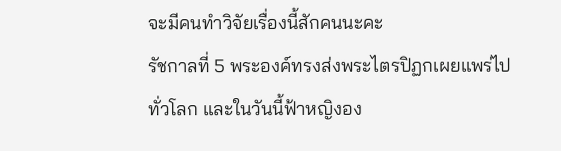จะมีคนทำวิจัยเรื่องนี้สักคนนะคะ
รัชกาลที่ 5 พระองค์ทรงส่งพระไตรปิฏกเผยแพร่ไปทั่วโลก และในวันนี้ฟ้าหญิงอง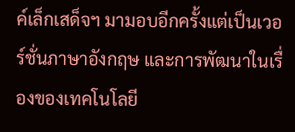ค์เล็กเสด็จฯ มามอบอีกครั้งแต่เป็นเวอร์ชั่นภาษาอังกฤษ และการพัฒนาในเรื่องของเทคโนโลยี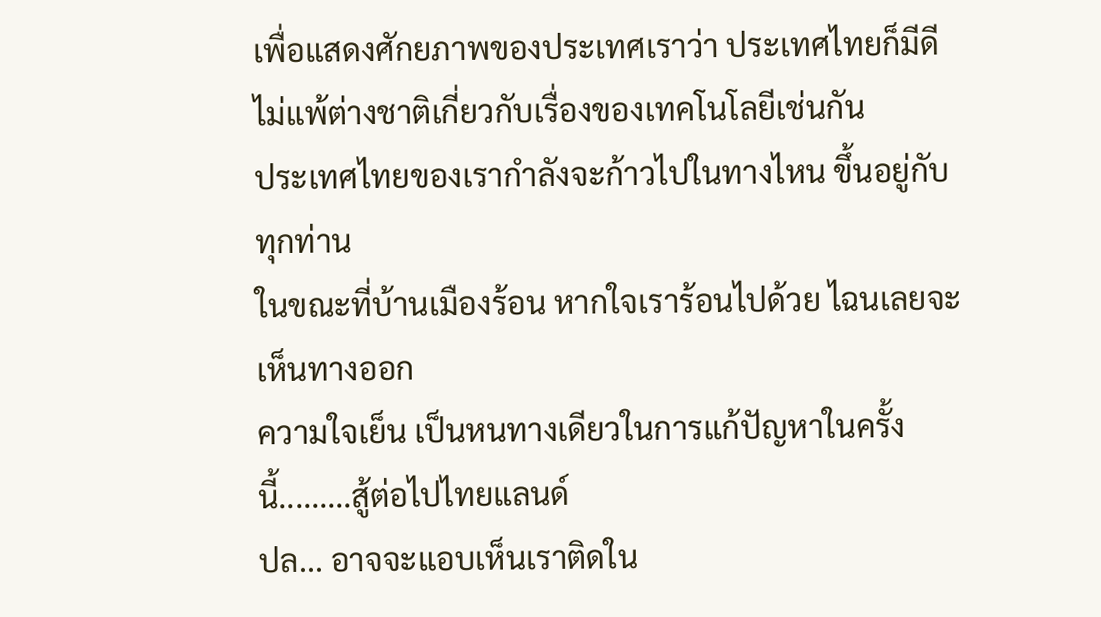เพื่อแสดงศักยภาพของประเทศเราว่า ประเทศไทยก็มีดีไม่แพ้ต่างชาติเกี่ยวกับเรื่องของเทคโนโลยีเช่นกัน
ประเทศไทยของเรากำลังจะก้าวไปในทางไหน ขึ้นอยู่กับทุกท่าน
ในขณะที่บ้านเมืองร้อน หากใจเราร้อนไปด้วย ไฉนเลยจะเห็นทางออก
ความใจเย็น เป็นหนทางเดียวในการแก้ปัญหาในครั้งนี้.........สู้ต่อไปไทยแลนด์
ปล... อาจจะแอบเห็นเราติดใน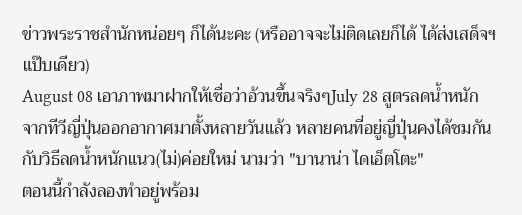ข่าวพระราชสำนักหน่อยๆ ก็ได้นะคะ (หรืออาจจะไม่ติดเลยก็ได้ ได้ส่งเสด็จฯ แป๊บเดียว)
August 08 เอาภาพมาฝากให้เชื่อว่าอ้วนขึ้นจริงๆJuly 28 สูตรลดน้ำหนักจากทีวีญี่ปุ่นออกอากาศมาตั้งหลายวันแล้ว หลายคนที่อยู่ญี่ปุ่นคงได้ชมกันกับวิธีลดน้ำหนักแนว(ไม่)ค่อยใหม่ นามว่า "บานาน่า ไดเอ็ตโตะ"
ตอนนี้กำลังลองทำอยู่พร้อม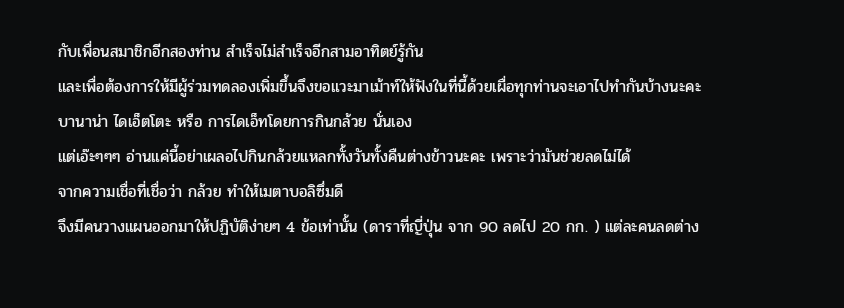กับเพื่อนสมาชิกอีกสองท่าน สำเร็จไม่สำเร็จอีกสามอาทิตย์รู้กัน
และเพื่อต้องการให้มีผู้ร่วมทดลองเพิ่มขึ้นจึงขอแวะมาเม้าท์ให้ฟังในที่นี้ด้วยเผื่อทุกท่านจะเอาไปทำกันบ้างนะคะ
บานาน่า ไดเอ็ตโตะ หรือ การไดเอ็ทโดยการกินกล้วย นั่นเอง
แต่เอ๊ะๆๆๆ อ่านแค่นี้อย่าเผลอไปกินกล้วยแหลกทั้งวันทั้งคืนต่างข้าวนะคะ เพราะว่ามันช่วยลดไม่ได้
จากความเชื่อที่เชื่อว่า กล้วย ทำให้เมตาบอลิซึ่มดี
จึงมีคนวางแผนออกมาให้ปฏิบัติง่ายๆ 4 ข้อเท่านั้น (ดาราที่ญี่ปุ่น จาก 90 ลดไป 20 กก. ) แต่ละคนลดต่าง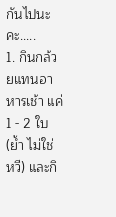กันไปนะคะ.....
1. กินกล้วยแทนอาหารเช้า แค่ 1 - 2 ใบ (ย้ำ ไม่ใช่ หวี) และกิ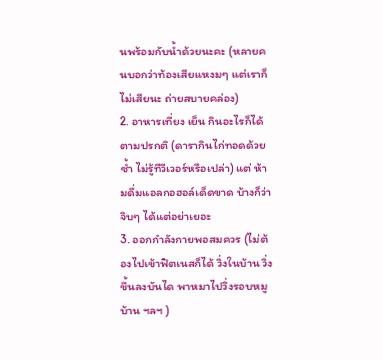นพร้อมกับน้ำด้วยนะคะ (หลายคนบอกว่าท้องเสียแหงมๆ แต่เราก็ไม่เสียนะ ถ่ายสบายคล่อง)
2. อาหารเที่ยง เย็น กินอะไรก็ได้ตามปรกติ (ดารากินไก่ทอดด้วยซ้ำ ไม่รู้ทีวีเวอร์หรือเปล่า) แต่ ห้ามดื่มแอลกอฮอล์เด็ดขาด บ้างก็ว่าจิบๆ ได้แต่อย่าเยอะ
3. ออกกำลังกายพอสมควร (ไม่ต้องไปเข้าฟิตเนสก็ได้ วิ่งในบ้าน วิ่งขึ้นลงบันได พาหมาไปวิ่งรอบหมูบ้าน ฯลฯ )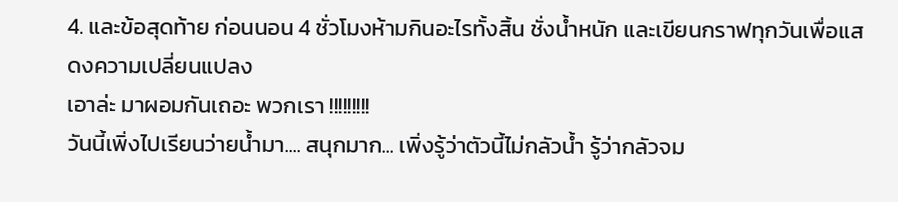4. และข้อสุดท้าย ก่อนนอน 4 ชั่วโมงห้ามกินอะไรทั้งสิ้น ชั่งน้ำหนัก และเขียนกราฟทุกวันเพื่อแสดงความเปลี่ยนแปลง
เอาล่ะ มาผอมกันเถอะ พวกเรา !!!!!!!!!
วันนี้เพิ่งไปเรียนว่ายน้ำมา.... สนุกมาก... เพิ่งรู้ว่าตัวนี้ไม่กลัวน้ำ รู้ว่ากลัวจม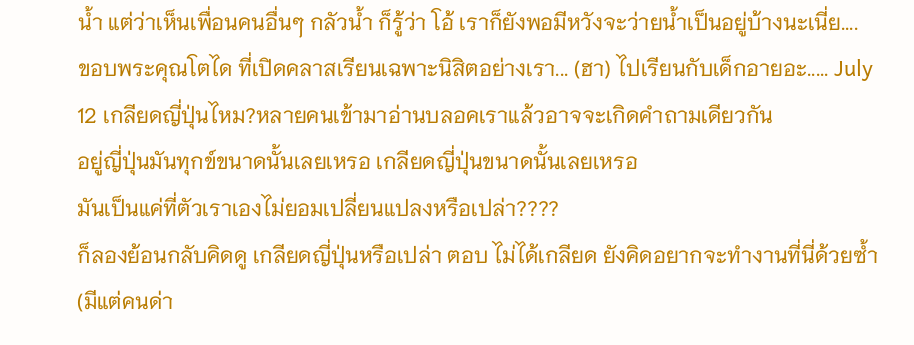น้ำ แต่ว่าเห็นเพื่อนคนอื่นๆ กลัวน้ำ ก็รู้ว่า โอ้ เราก็ยังพอมีหวังจะว่ายน้ำเป็นอยู่บ้างนะเนี่ย....
ขอบพระคุณโตได ที่เปิดคลาสเรียนเฉพาะนิสิตอย่างเรา... (ฮา) ไปเรียนกับเด็กอายอะ..... July 12 เกลียดญี่ปุ่นไหม?หลายคนเข้ามาอ่านบลอคเราแล้วอาจจะเกิดคำถามเดียวกัน
อยู่ญี่ปุ่นมันทุกข์ขนาดนั้นเลยเหรอ เกลียดญี่ปุ่นขนาดนั้นเลยเหรอ
มันเป็นแค่ที่ตัวเราเองไม่ยอมเปลี่ยนแปลงหรือเปล่า????
ก็ลองย้อนกลับคิดดู เกลียดญี่ปุ่นหรือเปล่า ตอบ ไม่ได้เกลียด ยังคิดอยากจะทำงานที่นี่ด้วยซ้ำ (มีแต่คนด่า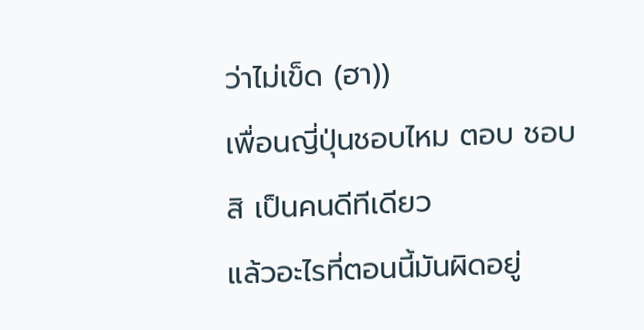ว่าไม่เข็ด (ฮา))
เพื่อนญี่ปุ่นชอบไหม ตอบ ชอบสิ เป็นคนดีทีเดียว
แล้วอะไรที่ตอนนี้มันผิดอยู่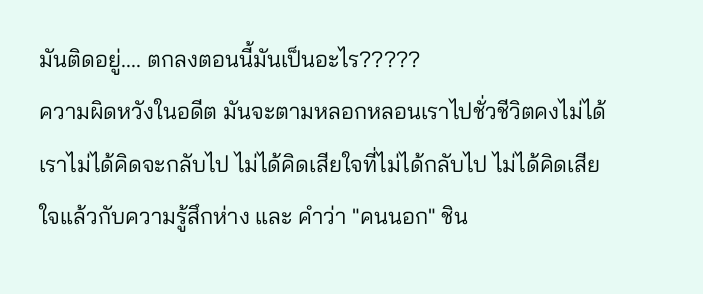มันติดอยู่.... ตกลงตอนนี้มันเป็นอะไร?????
ความผิดหวังในอดีต มันจะตามหลอกหลอนเราไปชั่วชีวิตคงไม่ได้
เราไม่ได้คิดจะกลับไป ไม่ได้คิดเสียใจที่ไม่ได้กลับไป ไม่ได้คิดเสียใจแล้วกับความรู้สึกห่าง และ คำว่า "คนนอก" ชิน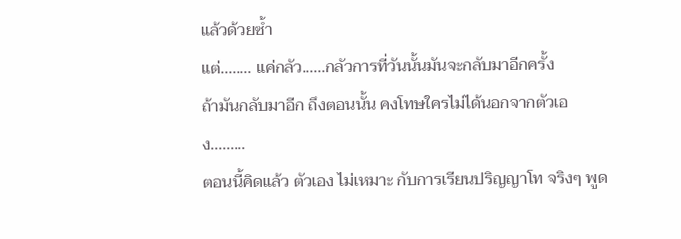แล้วด้วยซ้ำ
แต่........ แค่กลัว......กลัวการที่วันนั้นมันจะกลับมาอีกครั้ง
ถ้ามันกลับมาอีก ถึงตอนนั้น คงโทษใครไม่ได้นอกจากตัวเอง.........
ตอนนี้คิดแล้ว ตัวเอง ไม่เหมาะ กับการเรียนปริญญาโท จริงๆ พูด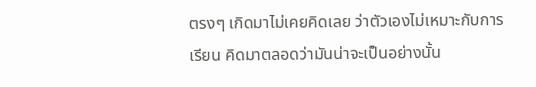ตรงๆ เกิดมาไม่เคยคิดเลย ว่าตัวเองไม่เหมาะกับการเรียน คิดมาตลอดว่ามันน่าจะเป็นอย่างนั้น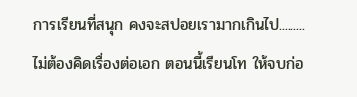การเรียนที่สนุก คงจะสปอยเรามากเกินไป.........
ไม่ต้องคิดเรื่องต่อเอก ตอนนี้เรียนโท ให้จบก่อ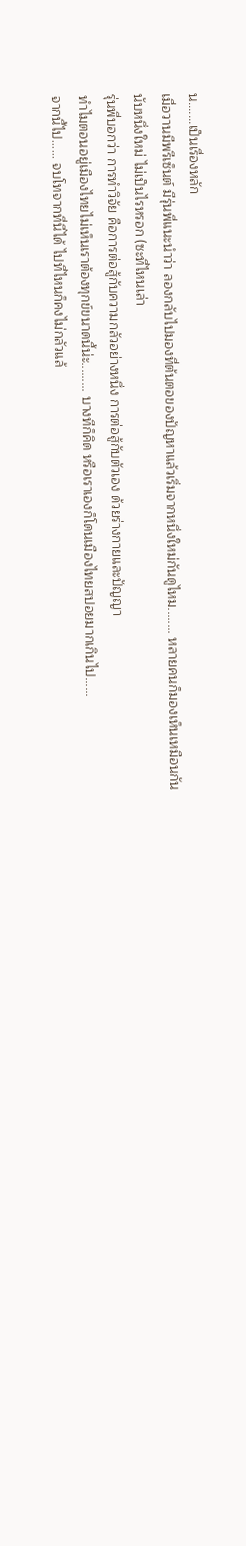น.......เป็นเรื่องหลัก
เมื่อวานมีพรีเซ็นต์ มีรุ่นพี่แนะนำว่า ลองกลับไปมองที่ต้นตอของปัญหาแล้วเริ่มจากหนึ่งใหม่กันดูไหม........ หลายคนก็มองเห็นเหมือนกัน
นับหนึ่งใหม่ ไม่เป็นไรหรอก (ซะที่ไหนเล่า
รุ่นพี่บอกว่า การทำวิจัย คือการต่อสู้กับความกลัวอย่างหนึ่ง การต่อสู้กับตัวเอง ด้วยร่างกายและปัญญา
ทำไมตอนอยู่เมืองไทยไม่เห็นเราต้องทุกข์ขนาดนี้น่ะ......... บางทีก็คิด หรือเราเองก็โดนเมืองไทยสปอยมากเกินไป......
จากนี้ไป...... จบโทจากที่นี่ได้ ไปที่ไหนก็คงไม่กลัวแล้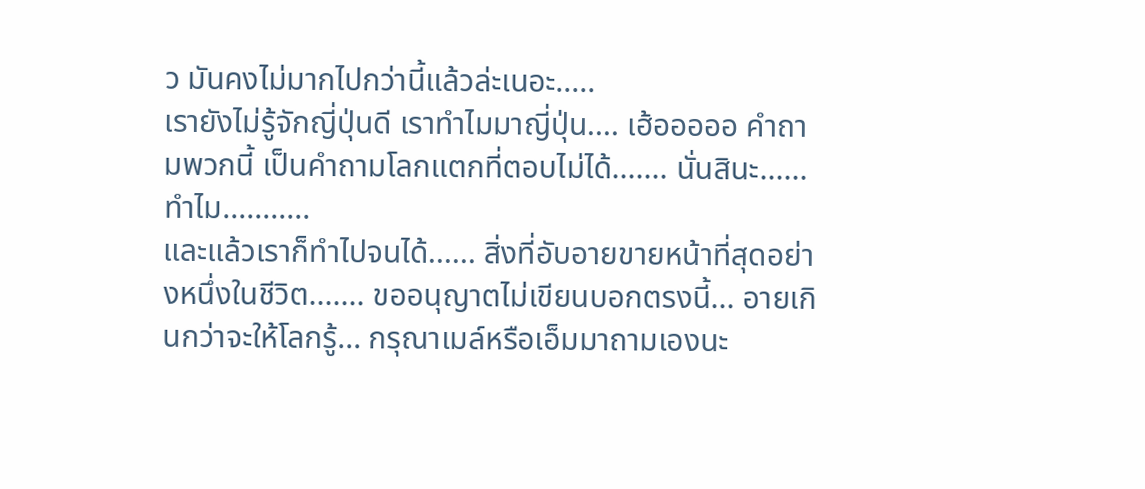ว มันคงไม่มากไปกว่านี้แล้วล่ะเนอะ.....
เรายังไม่รู้จักญี่ปุ่นดี เราทำไมมาญี่ปุ่น.... เฮ้อออออ คำถามพวกนี้ เป็นคำถามโลกแตกที่ตอบไม่ได้....... นั่นสินะ......ทำไม...........
และแล้วเราก็ทำไปจนได้...... สิ่งที่อับอายขายหน้าที่สุดอย่างหนึ่งในชีวิต....... ขออนุญาตไม่เขียนบอกตรงนี้... อายเกินกว่าจะให้โลกรู้... กรุณาเมล์หรือเอ็มมาถามเองนะ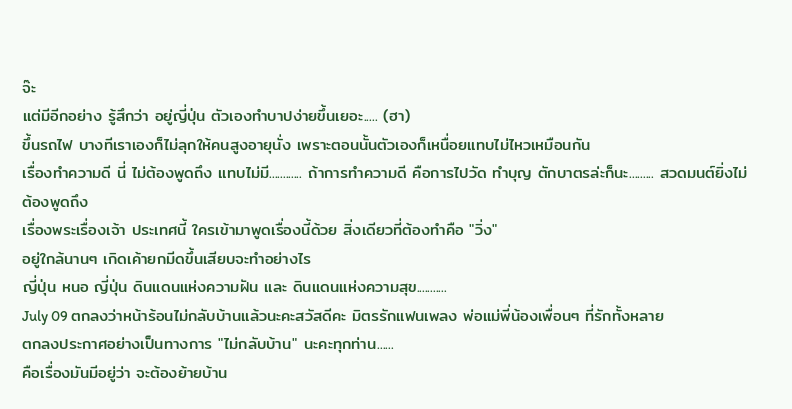จ๊ะ
แต่มีอีกอย่าง รู้สึกว่า อยู่ญี่ปุ่น ตัวเองทำบาปง่ายขึ้นเยอะ..... (ฮา)
ขึ้นรถไฟ บางทีเราเองก็ไม่ลุกให้คนสูงอายุนั่ง เพราะตอนนั้นตัวเองก็เหนื่อยแทบไม่ไหวเหมือนกัน
เรื่องทำความดี นี่ ไม่ต้องพูดถึง แทบไม่มี............ ถ้าการทำความดี คือการไปวัด ทำบุญ ตักบาตรล่ะก็นะ......... สวดมนต์ยิ่งไม่ต้องพูดถึง
เรื่องพระเรื่องเจ้า ประเทศนี้ ใครเข้ามาพูดเรื่องนี้ด้วย สิ่งเดียวที่ต้องทำคือ "วิ่ง"
อยู่ใกล้นานๆ เกิดเค้ายกมีดขึ้นเสียบจะทำอย่างไร
ญี่ปุ่น หนอ ญี่ปุ่น ดินแดนแห่งความฝัน และ ดินแดนแห่งความสุข...........
July 09 ตกลงว่าหน้าร้อนไม่กลับบ้านแล้วนะคะสวัสดีคะ มิตรรักแฟนเพลง พ่อแม่พี่น้องเพื่อนๆ ที่รักทั้งหลาย
ตกลงประกาศอย่างเป็นทางการ "ไม่กลับบ้าน" นะคะทุกท่าน......
คือเรื่องมันมีอยู่ว่า จะต้องย้ายบ้าน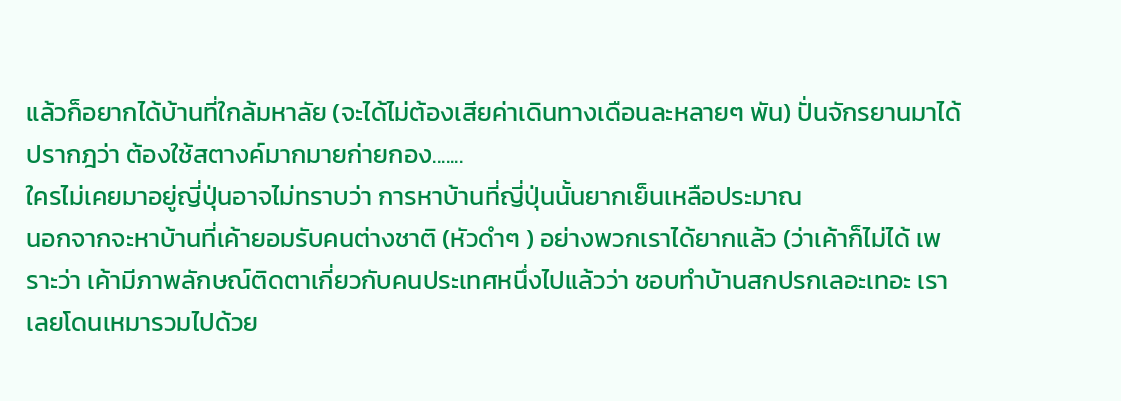แล้วก็อยากได้บ้านที่ใกล้มหาลัย (จะได้ไม่ต้องเสียค่าเดินทางเดือนละหลายๆ พัน) ปั่นจักรยานมาได้
ปรากฎว่า ต้องใช้สตางค์มากมายก่ายกอง.......
ใครไม่เคยมาอยู่ญี่ปุ่นอาจไม่ทราบว่า การหาบ้านที่ญี่ปุ่นนั้นยากเย็นเหลือประมาณ
นอกจากจะหาบ้านที่เค้ายอมรับคนต่างชาติ (หัวดำๆ ) อย่างพวกเราได้ยากแล้ว (ว่าเค้าก็ไม่ได้ เพราะว่า เค้ามีภาพลักษณ์ติดตาเกี่ยวกับคนประเทศหนึ่งไปแล้วว่า ชอบทำบ้านสกปรกเลอะเทอะ เราเลยโดนเหมารวมไปด้วย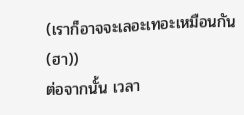(เราก็อาจจะเลอะเทอะเหมือนกัน (ฮา))
ต่อจากนั้น เวลา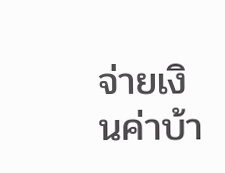จ่ายเงินค่าบ้า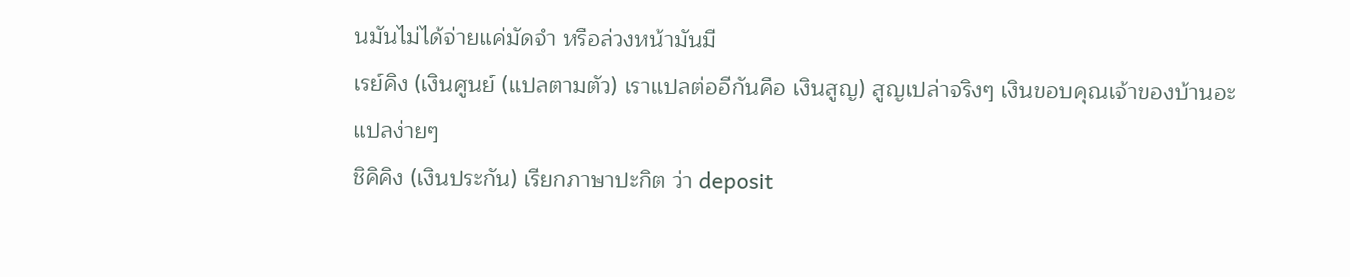นมันไม่ได้จ่ายแค่มัดจำ หรือล่วงหน้ามันมี
เรย์คิง (เงินศูนย์ (แปลตามตัว) เราแปลต่ออีกันคือ เงินสูญ) สูญเปล่าจริงๆ เงินขอบคุณเจ้าของบ้านอะ แปลง่ายๆ
ชิคิคิง (เงินประกัน) เรียกภาษาปะกิต ว่า deposit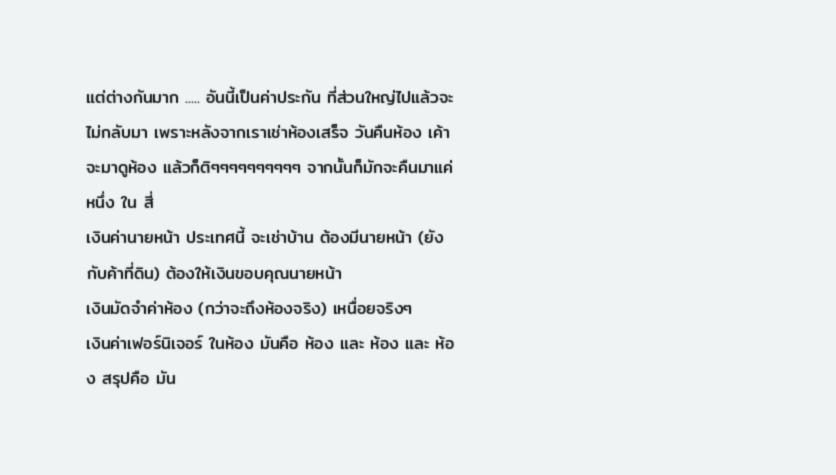แต่ต่างกันมาก ..... อันนี้เป็นค่าประกัน ที่ส่วนใหญ่ไปแล้วจะไม่กลับมา เพราะหลังจากเราเช่าห้องเสร็จ วันคืนห้อง เค้าจะมาดูห้อง แล้วก็ติๆๆๆๆๆๆๆๆๆๆ จากนั้นก็มักจะคืนมาแค่ หนึ่ง ใน สี่
เงินค่านายหน้า ประเทศนี้ จะเช่าบ้าน ต้องมีนายหน้า (ยังกับค้าที่ดิน) ต้องให้เงินขอบคุณนายหน้า
เงินมัดจำค่าห้อง (กว่าจะถึงห้องจริง) เหนื่อยจริงๆ
เงินค่าเฟอร์นิเจอร์ ในห้อง มันคือ ห้อง และ ห้อง และ ห้อง สรุปคือ มัน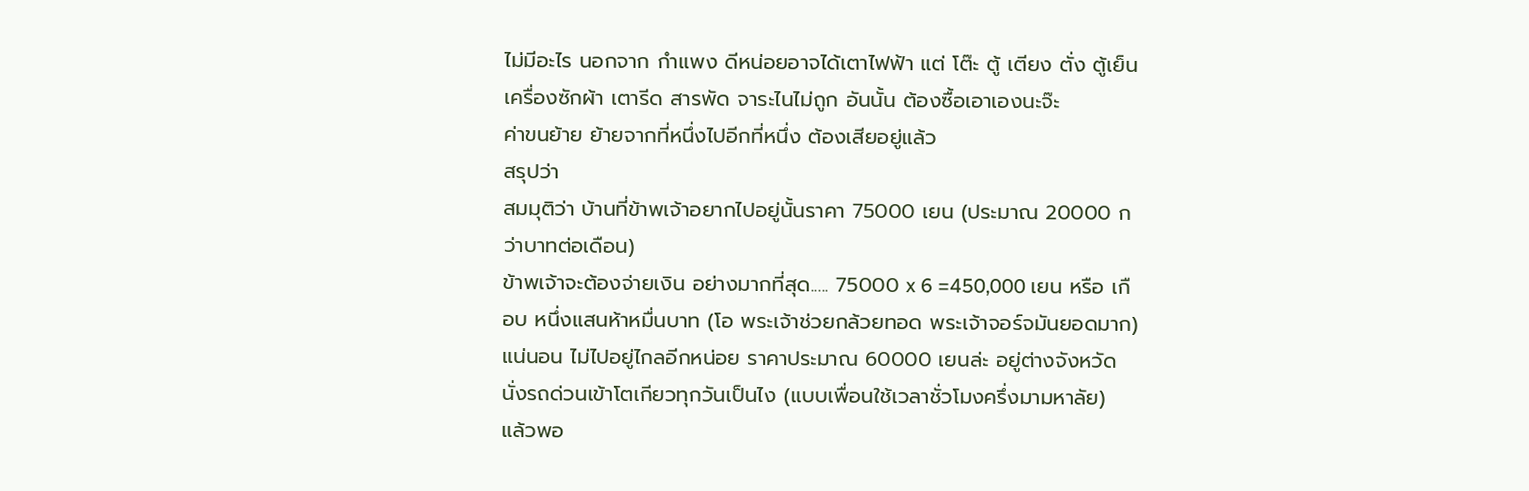ไม่มีอะไร นอกจาก กำแพง ดีหน่อยอาจได้เตาไฟฟ้า แต่ โต๊ะ ตู้ เตียง ตั่ง ตู้เย็น เครื่องซักผ้า เตารีด สารพัด จาระไนไม่ถูก อันนั้น ต้องซื้อเอาเองนะจ๊ะ
ค่าขนย้าย ย้ายจากที่หนึ่งไปอีกที่หนึ่ง ต้องเสียอยู่แล้ว
สรุปว่า
สมมุติว่า บ้านที่ข้าพเจ้าอยากไปอยู่นั้นราคา 75000 เยน (ประมาณ 20000 กว่าบาทต่อเดือน)
ข้าพเจ้าจะต้องจ่ายเงิน อย่างมากที่สุด..... 75000 x 6 =450,000 เยน หรือ เกือบ หนึ่งแสนห้าหมื่นบาท (โอ พระเจ้าช่วยกล้วยทอด พระเจ้าจอร์จมันยอดมาก)
แน่นอน ไม่ไปอยู่ไกลอีกหน่อย ราคาประมาณ 60000 เยนล่ะ อยู่ต่างจังหวัด นั่งรถด่วนเข้าโตเกียวทุกวันเป็นไง (แบบเพื่อนใช้เวลาชั่วโมงครึ่งมามหาลัย)
แล้วพอ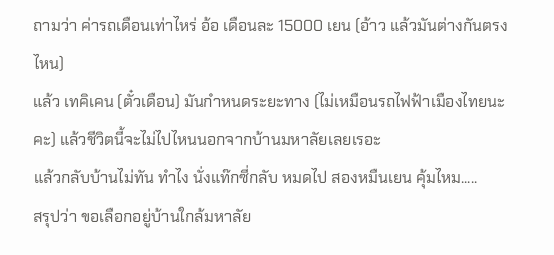ถามว่า ค่ารถเดือนเท่าไหร่ อ้อ เดือนละ 15000 เยน (อ้าว แล้วมันต่างกันตรงไหน)
แล้ว เทคิเคน (ตั๋วเดือน) มันกำหนดระยะทาง (ไม่เหมือนรถไฟฟ้าเมืองไทยนะคะ) แล้วชีวิตนี้จะไม่ไปไหนนอกจากบ้านมหาลัยเลยเรอะ
แล้วกลับบ้านไม่ทัน ทำไง นั่งแท๊กซี่กลับ หมดไป สองหมืนเยน คุ้มไหม.....
สรุปว่า ขอเลือกอยู่บ้านใกล้มหาลัย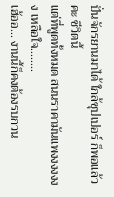ปั่นจักรยานมาได้ ใกล้ซุปเปอร์ ก็พอแล้วคะ ชีวิตนี้
แต่ที่พูดทั้งหมด สนนราคามันแพงงงงงงง เหลือใจ........
เฮ้ออ... งานนี้ก็คงต้องรบกวน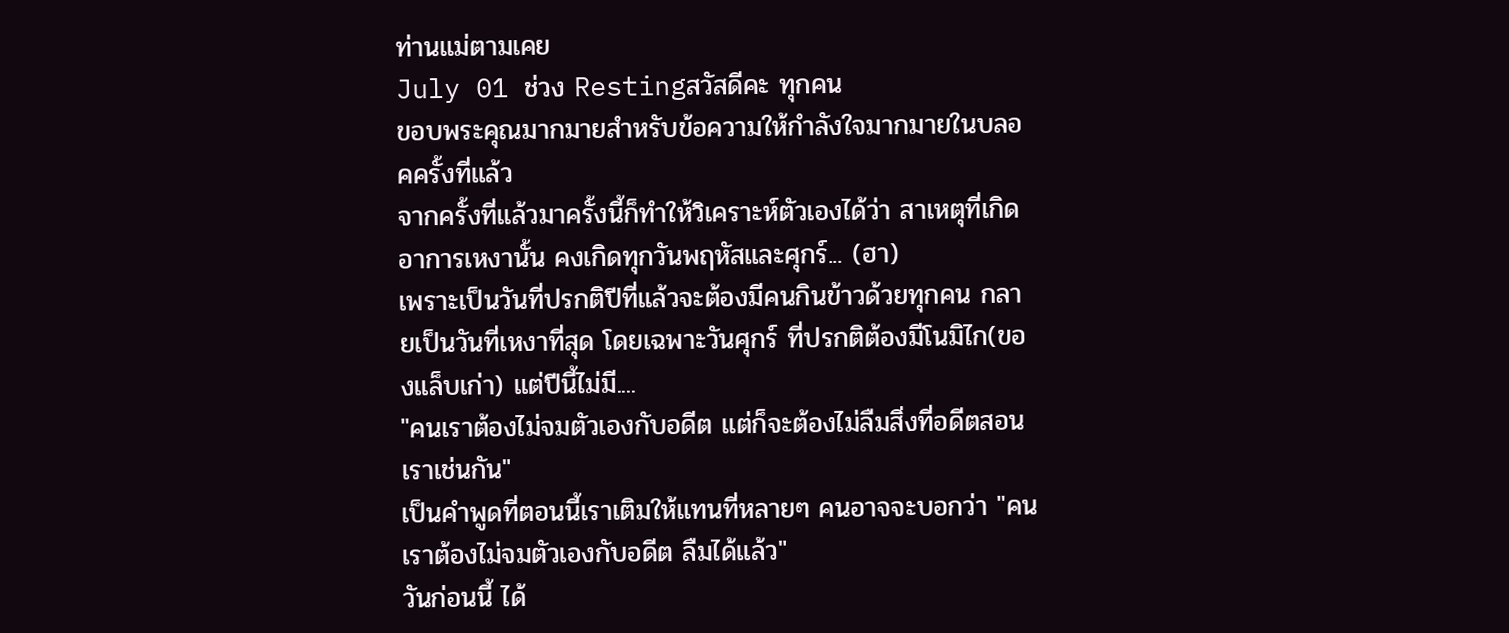ท่านแม่ตามเคย
July 01 ช่วง Restingสวัสดีคะ ทุกคน
ขอบพระคุณมากมายสำหรับข้อความให้กำลังใจมากมายในบลอคครั้งที่แล้ว
จากครั้งที่แล้วมาครั้งนี้ก็ทำให้วิเคราะห์ตัวเองได้ว่า สาเหตุที่เกิดอาการเหงานั้น คงเกิดทุกวันพฤหัสและศุกร์... (ฮา)
เพราะเป็นวันที่ปรกติปีที่แล้วจะต้องมีคนกินข้าวด้วยทุกคน กลายเป็นวันที่เหงาที่สุด โดยเฉพาะวันศุกร์ ที่ปรกติต้องมีโนมิไก(ของแล็บเก่า) แต่ปีนี้ไม่มี....
"คนเราต้องไม่จมตัวเองกับอดีต แต่ก็จะต้องไม่ลืมสิ่งที่อดีตสอนเราเช่นกัน"
เป็นคำพูดที่ตอนนี้เราเติมให้แทนที่หลายๆ คนอาจจะบอกว่า "คนเราต้องไม่จมตัวเองกับอดีต ลืมได้แล้ว"
วันก่อนนี้ ได้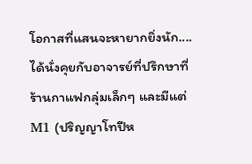โอกาสที่แสนจะหายากยิ่งนัก.... ได้นั่งคุยกับอาจารย์ที่ปรึกษาที่ร้านกาแฟกลุ่มเล็กๆ และมีแต่ M1 (ปริญญาโทปีห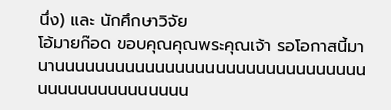นึ่ง) และ นักศึกษาวิจัย
โอ้มายก๊อด ขอบคุณคุณพระคุณเจ้า รอโอกาสนี้มานานนนนนนนนนนนนนนนนนนนนนนนนนนนนนนนนนนนนนนนนนนนนนน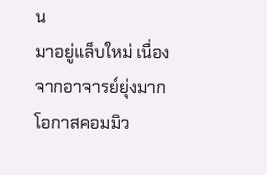น
มาอยู่แล็บใหม่ เนื่องจากอาจารย์ยุ่งมาก โอกาสคอมมิว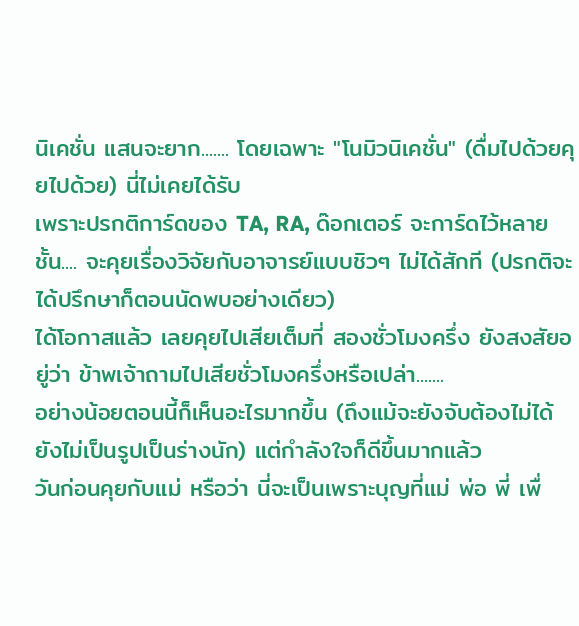นิเคชั่น แสนจะยาก....... โดยเฉพาะ "โนมิวนิเคชั่น" (ดื่มไปด้วยคุยไปด้วย) นี่ไม่เคยได้รับ
เพราะปรกติการ์ดของ TA, RA, ด๊อกเตอร์ จะการ์ดไว้หลายชั้น.... จะคุยเรื่องวิจัยกับอาจารย์แบบชิวๆ ไม่ได้สักที (ปรกติจะได้ปรึกษาก็ตอนนัดพบอย่างเดียว)
ได้โอกาสแล้ว เลยคุยไปเสียเต็มที่ สองชั่วโมงครึ่ง ยังสงสัยอยู่ว่า ข้าพเจ้าถามไปเสียชั่วโมงครึ่งหรือเปล่า.......
อย่างน้อยตอนนี้ก็เห็นอะไรมากขึ้น (ถึงแม้จะยังจับต้องไม่ได้ ยังไม่เป็นรูปเป็นร่างนัก) แต่กำลังใจก็ดีขึ้นมากแล้ว
วันก่อนคุยกับแม่ หรือว่า นี่จะเป็นเพราะบุญที่แม่ พ่อ พี่ เพื่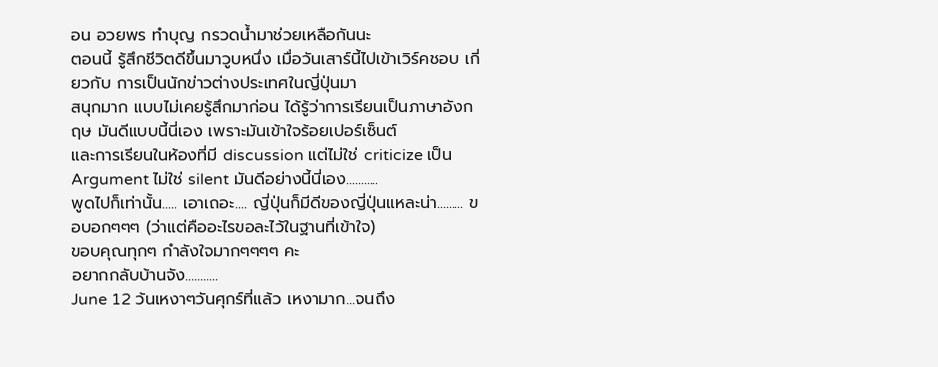อน อวยพร ทำบุญ กรวดน้ำมาช่วยเหลือกันนะ
ตอนนี้ รู้สึกชีวิตดีขึ้นมาวูบหนึ่ง เมื่อวันเสาร์นี้ไปเข้าเวิร์คชอบ เกี่ยวกับ การเป็นนักข่าวต่างประเทศในญี่ปุ่นมา
สนุกมาก แบบไม่เคยรู้สึกมาก่อน ได้รู้ว่าการเรียนเป็นภาษาอังกฤษ มันดีแบบนี้นี่เอง เพราะมันเข้าใจร้อยเปอร์เซ็นต์
และการเรียนในห้องที่มี discussion แต่ไม่ใช่ criticize เป็น Argument ไม่ใช่ silent มันดีอย่างนี้นี่เอง...........
พูดไปก็เท่านั้น..... เอาเถอะ.... ญี่ปุ่นก็มีดีของญี่ปุ่นแหละน่า......... ขอบอกๆๆๆ (ว่าแต่คืออะไรขอละไว้ในฐานที่เข้าใจ)
ขอบคุณทุกๆ กำลังใจมากๆๆๆๆ คะ
อยากกลับบ้านจัง...........
June 12 ว้นเหงาๆวันศุกร์ที่แล้ว เหงามาก...จนถึง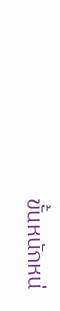ขั้นหนักหน่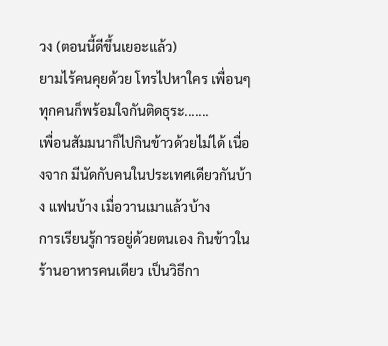วง (ตอนนี้ดีขึ้นเยอะแล้ว)
ยามไร้คนคุยด้วย โทรไปหาใคร เพื่อนๆ ทุกคนก็พร้อมใจกันติดธุระ.......
เพื่อนสัมมนาก็ไปกินข้าวด้วยไม่ได้ เนื่องจาก มีนัดกับคนในประเทศเดียวกันบ้าง แฟนบ้าง เมื่อวานเมาแล้วบ้าง
การเรียนรู้การอยู่ด้วยตนเอง กินข้าวในร้านอาหารคนเดียว เป็นวิธีกา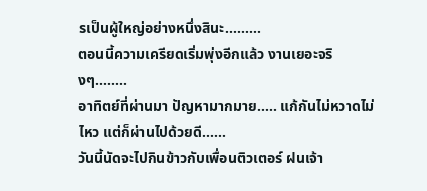รเป็นผู้ใหญ่อย่างหนึ่งสินะ.........
ตอนนี้ความเครียดเริ่มพุ่งอีกแล้ว งานเยอะจริงๆ........
อาทิตย์ที่ผ่านมา ปัญหามากมาย..... แก้กันไม่หวาดไม่ไหว แต่ก็ผ่านไปด้วยดี......
วันนี้นัดจะไปกินข้าวกับเพื่อนติวเตอร์ ฝนเจ้า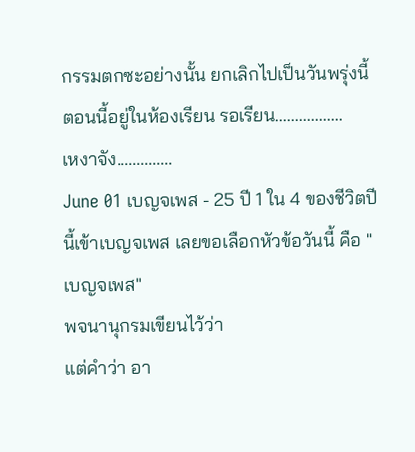กรรมตกซะอย่างนั้น ยกเลิกไปเป็นวันพรุ่งนี้
ตอนนี้อยู่ในห้องเรียน รอเรียน.................
เหงาจัง..............
June 01 เบญจเพส - 25 ปี 1 ใน 4 ของชีวิตปีนี้เข้าเบญจเพส เลยขอเลือกหัวข้อวันนี้ คือ "เบญจเพส"
พจนานุกรมเขียนไว้ว่า
แต่คำว่า อา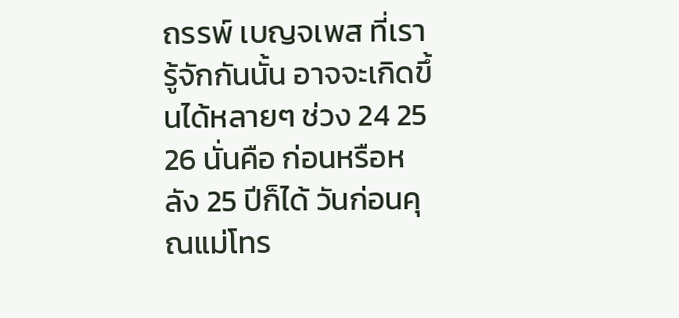ถรรพ์ เบญจเพส ที่เรารู้จักกันนั้น อาจจะเกิดขึ้นได้หลายๆ ช่วง 24 25 26 นั่นคือ ก่อนหรือหลัง 25 ปีก็ได้ วันก่อนคุณแม่โทร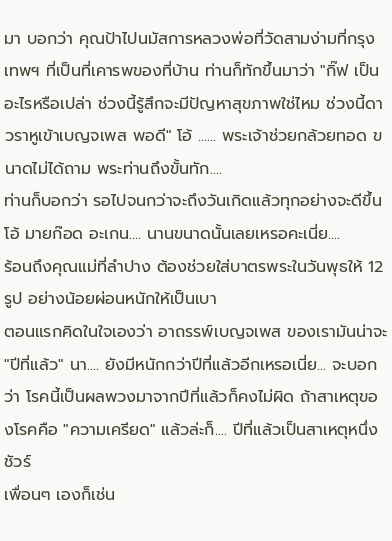มา บอกว่า คุณป้าไปนมัสการหลวงพ่อที่วัดสามง่ามที่กรุงเทพฯ ที่เป็นที่เคารพของที่บ้าน ท่านก็ทักขึ้นมาว่า "กิ๊ฟ เป็นอะไรหรือเปล่า ช่วงนี้รู้สึกจะมีปัญหาสุขภาพใช่ไหม ช่วงนี้ดาวราหูเข้าเบญจเพส พอดี" โอ้ ...... พระเจ้าช่วยกล้วยทอด ขนาดไม่ได้ถาม พระท่านถึงขั้นทัก....
ท่านก็บอกว่า รอไปจนกว่าจะถึงวันเกิดแล้วทุกอย่างจะดีขึ้น
โอ้ มายก๊อด อะเกน.... นานขนาดนั้นเลยเหรอคะเนี่ย....
ร้อนถึงคุณแม่ที่ลำปาง ต้องช่วยใส่บาตรพระในวันพุธให้ 12 รูป อย่างน้อยผ่อนหนักให้เป็นเบา
ตอนแรกคิดในใจเองว่า อาถรรพ์เบญจเพส ของเรามันน่าจะ "ปีที่แล้ว" นา.... ยังมีหนักกว่าปีที่แล้วอีกเหรอเนี่ย... จะบอกว่า โรคนี้เป็นผลพวงมาจากปีที่แล้วก็คงไม่ผิด ถ้าสาเหตุของโรคคือ "ความเครียด" แล้วล่ะก็.... ปีที่แล้วเป็นสาเหตุหนึ่งชัวร์
เพื่อนๆ เองก็เช่น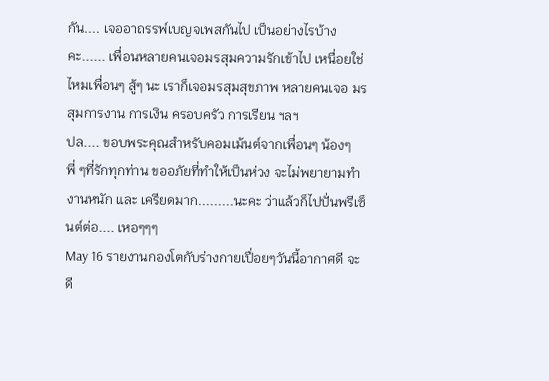กัน.... เจออาถรรพ์เบญจเพสกันไป เป็นอย่างไรบ้างคะ...... เพื่อนหลายคนเจอมรสุมความรักเข้าไป เหนื่อยใช่ไหมเพื่อนๆ สู้ๆ นะ เราก็เจอมรสุมสุขภาพ หลายคนเจอ มรสุมการงาน การเงิน ครอบครัว การเรียน ฯลฯ
ปล.... ขอบพระคุณสำหรับคอมเม้นต์จากเพื่อนๆ น้องๆ พี่ ๆที่รักทุกท่าน ขออภัยที่ทำให้เป็นห่วง จะไม่พยายามทำงานหนัก และ เครียดมาก.........นะคะ ว่าแล้วก็ไปปั่นพรีเซ็นต์ต่อ.... เหอๆๆๆ
May 16 รายงานกองโตกับร่างกายเปื่อยๆวันนี้อากาศดี จะดี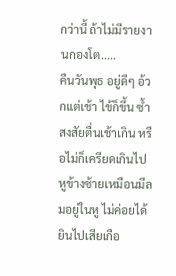กว่านี้ ถ้าไม่มีรายงานกองโต.....
คืนวันพุธ อยู่ดีๆ อ้วกแต่เช้า ไข้ก็ขึ้น ซ้ำสงสัยตื่นเช้าเกิน หรือไม่ก็เครียดเกินไป หูข้างซ้ายเหมือนมีลมอยู่ในหู ไม่ค่อยได้ยินไปเสียเกือ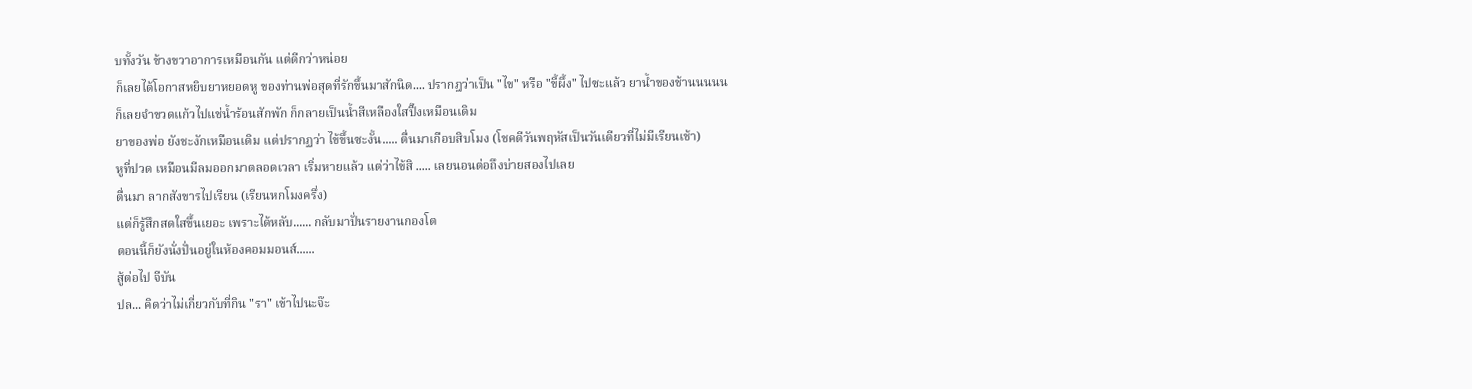บทั้งวัน ข้างขวาอาการเหมือนกัน แต่ดีกว่าหน่อย
ก็เลยได้โอกาสหยิบยาหยอดหู ของท่านพ่อสุดที่รักขึ้นมาสักนิด.... ปรากฎว่าเป็น "ไข" หรือ "ขี้ผึ้ง" ไปซะแล้ว ยาน้ำของช้านนนนน
ก็เลยจำขวดแก้วไปแช่น้ำร้อนสักพัก ก็กลายเป็นน้ำสีเหลืองใสปิ๊งเหมือนเดิม
ยาของพ่อ ยังชะงักเหมือนเดิม แต่ปรากฏว่า ไข้ขึ้นซะงั้น..... ตื่นมาเกือบสิบโมง (โชคดีวันพฤหัสเป็นวันเดียวที่ไม่มีเรียนเช้า)
หูที่ปวด เหมือนมีลมออกมาตลอดเวลา เริ่มหายแล้ว แต่ว่าไข้สิ ..... เลยนอนต่อถึงบ่ายสองไปเลย
ตื่นมา ลากสังขารไปเรียน (เรียนหกโมงครึ่ง)
แต่ก็รู้สึกสดใสขึ้นเยอะ เพราะได้หลับ...... กลับมาปั่นรายงานกองโต
ตอนนี้ก็ยังนั่งปั่นอยู่ในห้องคอมมอนส์......
สู้ต่อไป จีบัน
ปล... คิดว่าไม่เกี่ยวกับที่กิน "รา" เข้าไปนะจ๊ะ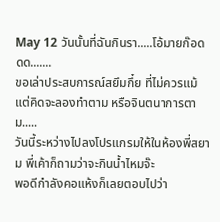May 12 วันนั้นที่ฉันกินรา.....โอ้มายก๊อดดด.......
ขอเล่าประสบการณ์สยึมกึ๋ย ที่ไม่ควรแม้แต่คิดจะลองทำตาม หรือจินตนาการตาม.....
วันนี้ระหว่างไปลงโปรแกรมให้ในห้องพี่สยาม พี่เค้าก็ถามว่าจะกินน้ำไหมจ๊ะ
พอดีกำลังคอแห้งก็เลยตอบไปว่า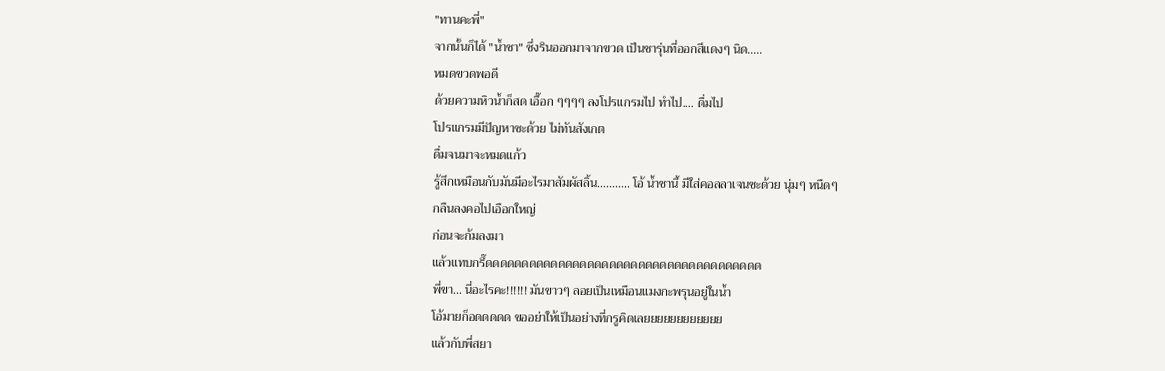"ทานคะพี่"
จากนั้นก็ได้ "น้ำชา" ซึ่งรินออกมาจากขวด เป็นชารุ่นที่ออกสีแดงๆ นิด.....
หมดขวดพอดี
ด้วยความหิวน้ำก็สด เอื๊อก ๆๆๆๆ ลงโปรแกรมไป ทำไป.... ดื่มไป
โปรแกรมมีปัญหาซะด้วย ไม่ทันสังเกต
ดื่มจนมาจะหมดแก้ว
รู้สึกเหมือนกับมันมีอะไรมาสัมผัสลิ้น........... โอ้ น้ำชานี้ มีใส่คอลลาเจนซะด้วย นุ่มๆ หนืดๆ
กลืนลงคอไปเอือกใหญ่
ก่อนจะก้มลงมา
แล้วแทบกรี๊ดดดดดดดดดดดดดดดดดดดดดดดดดดดดดดดดดดดดดด
พี่ขา... นี่อะไรคะ!!!!!! มันขาวๆ ลอยเป็นเหมือนแมงกะพรุนอยู่ในน้ำ
โอ้มายก็อดดดดด ขออย่าให้เป็นอย่างที่กรูคิดเลยยยยยยยยยยยย
แล้วกับพี่สยา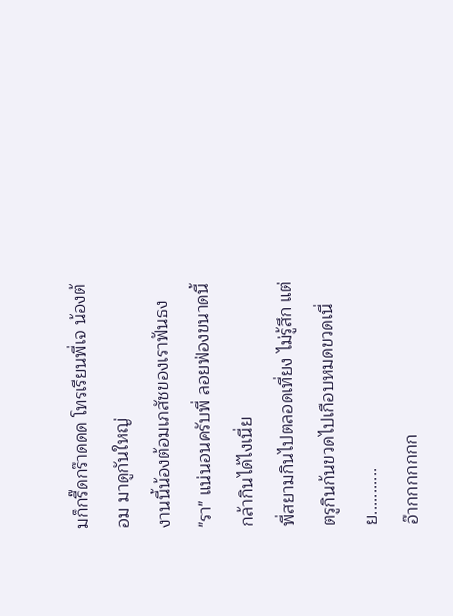มก็กรี๊ดกร๊าดดด โทรเรียนพี่เจ น้องต้อม มาดูกันใหญ่
งานนี้น้องต้อมเภสัชของเราฟันธง
"รา" แน่นอนครับพี่ ลอยฟ่องขนาดนี้ กล้ากินได้ไงเนี่ย
พี่สยามกินไปตลอดเที่ยง ไม่รู้สึก แต่ตรูกินก้นขวดไปเกือบหมดขวดเนี่ย...........
อ๊ากกกกกกก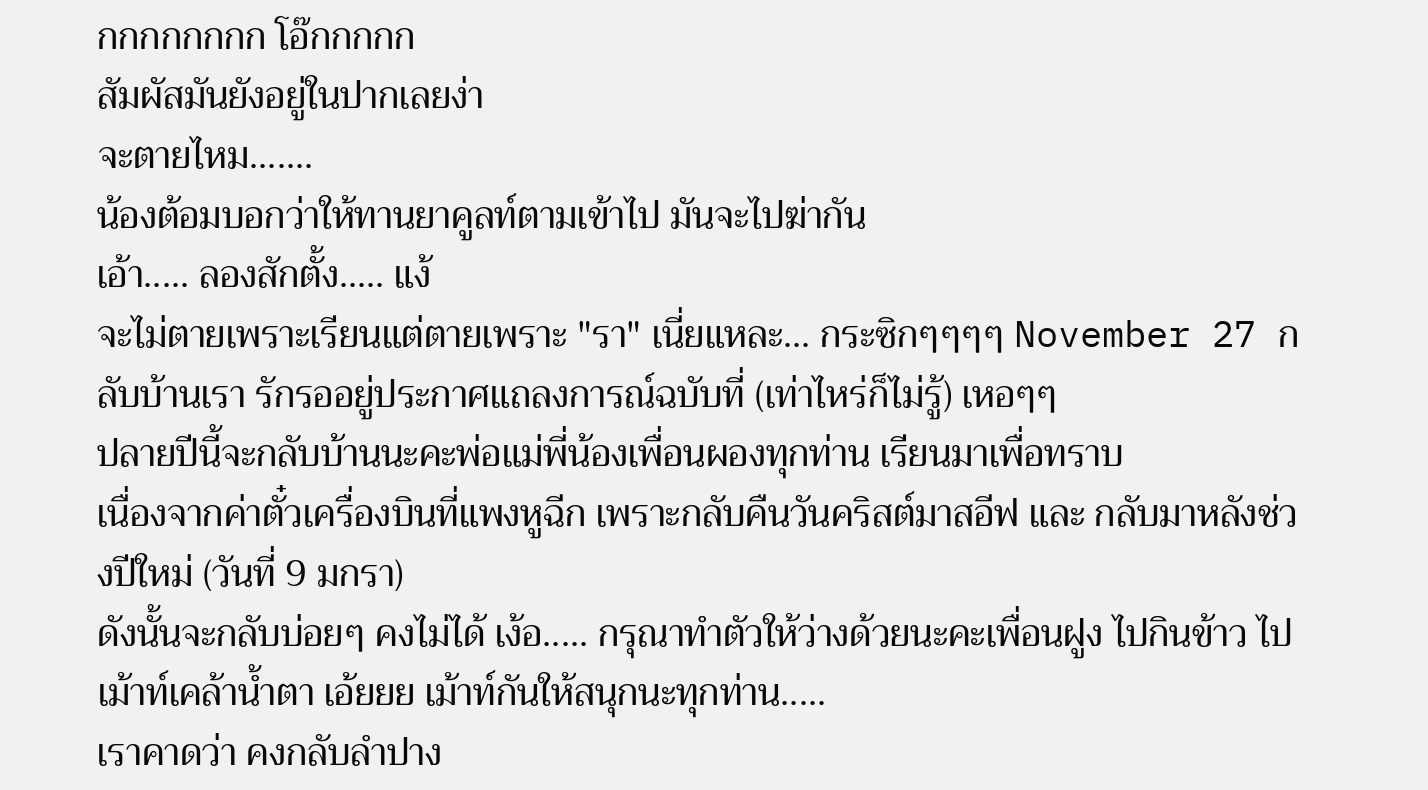กกกกกกกก โอ๊กกกกก
สัมผัสมันยังอยู่ในปากเลยง่า
จะตายไหม.......
น้องต้อมบอกว่าให้ทานยาคูลท์ตามเข้าไป มันจะไปฆ่ากัน
เอ้า..... ลองสักตั้ง..... แง้
จะไม่ตายเพราะเรียนแต่ตายเพราะ "รา" เนี่ยแหละ... กระซิกๆๆๆๆ November 27 กลับบ้านเรา รักรออยู่ประกาศแถลงการณ์ฉบับที่ (เท่าไหร่ก็ไม่รู้) เหอๆๆ
ปลายปีนี้จะกลับบ้านนะคะพ่อแม่พี่น้องเพื่อนผองทุกท่าน เรียนมาเพื่อทราบ
เนื่องจากค่าตั๋วเครื่องบินที่แพงหูฉีก เพราะกลับคืนวันคริสต์มาสอีฟ และ กลับมาหลังช่วงปีใหม่ (วันที่ 9 มกรา)
ดังนั้นจะกลับบ่อยๆ คงไม่ได้ เง้อ..... กรุณาทำตัวให้ว่างด้วยนะคะเพื่อนฝูง ไปกินข้าว ไปเม้าท์เคล้าน้ำตา เอ้ยยย เม้าท์กันให้สนุกนะทุกท่าน.....
เราคาดว่า คงกลับลำปาง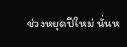ช่วงหยุดปีใหม่ นั่นห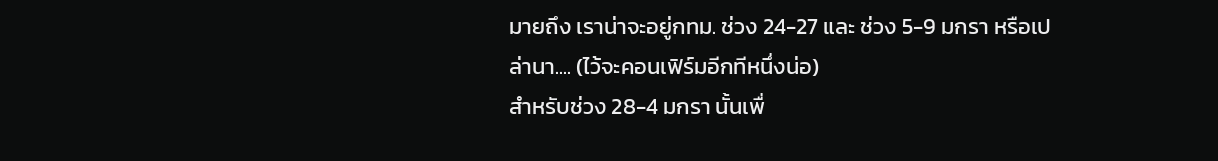มายถึง เราน่าจะอยู่กทม. ช่วง 24-27 และ ช่วง 5-9 มกรา หรือเปล่านา.... (ไว้จะคอนเฟิร์มอีกทีหนึ่งน่อ)
สำหรับช่วง 28-4 มกรา นั้นเพื่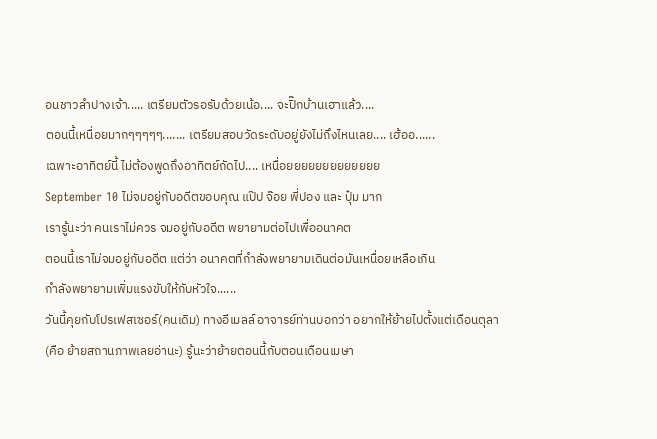อนชาวลำปางเจ้า..... เตรียมตัวรอรับด้วยเน้อ.... จะปิ๊กบ้านเฮาแล้ว....
ตอนนี้เหนื่อยมากๆๆๆๆๆ....... เตรียมสอบวัดระดับอยู่ยังไม่ถึงไหนเลย.... เฮ้ออ......
เฉพาะอาทิตย์นี้ ไม่ต้องพูดถึงอาทิตย์ถัดไป.... เหนื่อยยยยยยยยยยยยย
September 10 ไม่จมอยู่กับอดีตขอบคุณ แป๊ป จ๊อย พี่ปอง และ ปุ๋ม มาก
เรารู้นะว่า คนเราไม่ควร จมอยู่กับอดีต พยายามต่อไปเพื่ออนาคต
ตอนนี้เราไม่จมอยู่กับอดีต แต่ว่า อนาคตที่กำลังพยายามเดินต่อมันเหนื่อยเหลือเกิน
กำลังพยายามเพิ่มแรงขับให้กับหัวใจ......
วันนี้คุยกับโปรเฟสเซอร์(คนเดิม) ทางอีเมลล์ อาจารย์ท่านบอกว่า อยากให้ย้ายไปตั้งแต่เดือนตุลา (คือ ย้ายสถานภาพเลยอ่านะ) รู้นะว่าย้ายตอนนี้กับตอนเดือนเมษา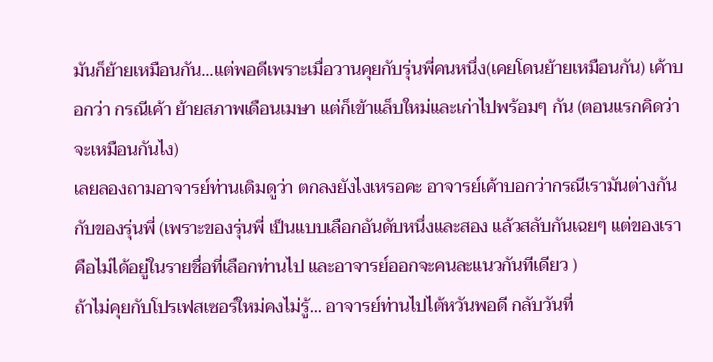มันก็ย้ายเหมือนกัน...แต่พอดีเพราะเมื่อวานคุยกับรุ่นพี่คนหนึ่ง(เคยโดนย้ายเหมือนกัน) เค้าบอกว่า กรณีเค้า ย้ายสภาพเดือนเมษา แต่ก็เข้าแล็บใหม่และเก่าไปพร้อมๆ กัน (ตอนแรกคิดว่าจะเหมือนกันไง)
เลยลองถามอาจารย์ท่านเดิมดูว่า ตกลงยังไงเหรอคะ อาจารย์เค้าบอกว่ากรณีเรามันต่างกันกับของรุ่นพี่ (เพราะของรุ่นพี่ เป็นแบบเลือกอันดับหนึ่งและสอง แล้วสลับกันเฉยๆ แต่ของเราคือไม่ได้อยู่ในรายชื่อที่เลือกท่านไป และอาจารย์ออกจะคนละแนวกันทีเดียว )
ถ้าไม่คุยกับโปรเฟสเซอร์ใหม่คงไม่รู้... อาจารย์ท่านไปไต้หวันพอดี กลับวันที่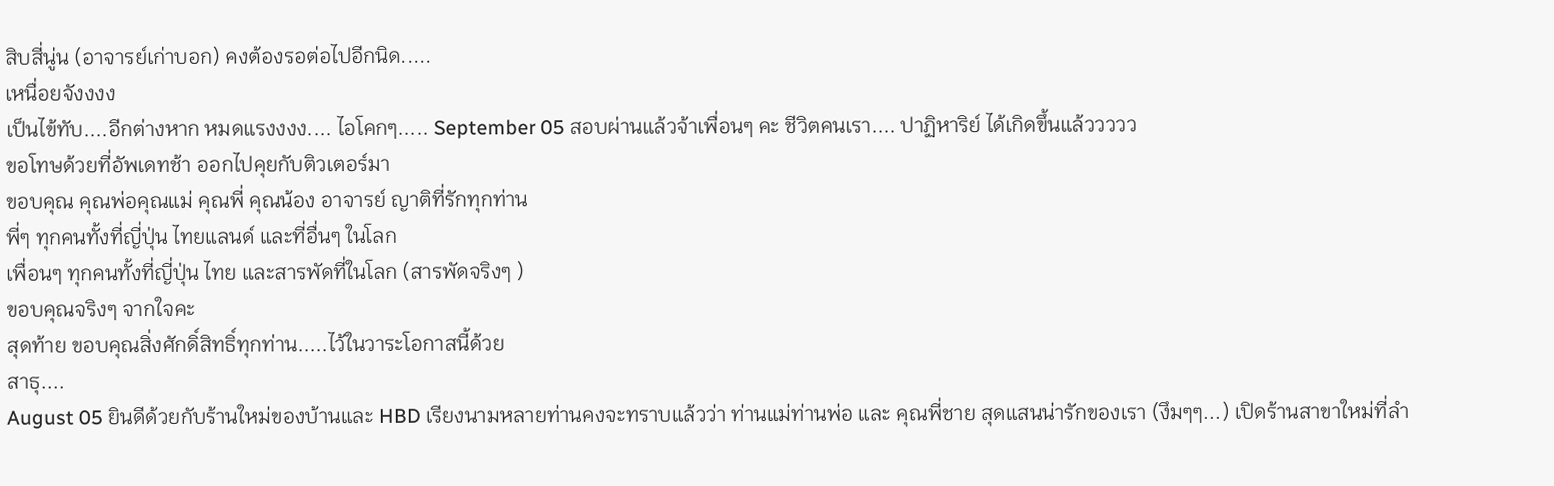สิบสี่นู่น (อาจารย์เก่าบอก) คงต้องรอต่อไปอีกนิด.....
เหนื่อยจังงงง
เป็นไข้ทับ....อีกต่างหาก หมดแรงงงง.... ไอโคกๆ..... September 05 สอบผ่านแล้วจ้าเพื่อนๆ คะ ชีวิตคนเรา.... ปาฏิหาริย์ ได้เกิดขึ้นแล้ววววว
ขอโทษด้วยที่อัพเดทช้า ออกไปคุยกับติวเตอร์มา
ขอบคุณ คุณพ่อคุณแม่ คุณพี่ คุณน้อง อาจารย์ ญาติที่รักทุกท่าน
พี่ๆ ทุกคนทั้งที่ญี่ปุ่น ไทยแลนด์ และที่อื่นๆ ในโลก
เพื่อนๆ ทุกคนทั้งที่ญี่ปุ่น ไทย และสารพัดที่ในโลก (สารพัดจริงๆ )
ขอบคุณจริงๆ จากใจคะ
สุดท้าย ขอบคุณสิ่งศักดิ์สิทธิ์ทุกท่าน.....ไว้ในวาระโอกาสนี้ด้วย
สาธุ....
August 05 ยินดีด้วยกับร้านใหม่ของบ้านและ HBD เรียงนามหลายท่านคงจะทราบแล้วว่า ท่านแม่ท่านพ่อ และ คุณพี่ชาย สุดแสนน่ารักของเรา (งึมๆๆ...) เปิดร้านสาขาใหม่ที่ลำ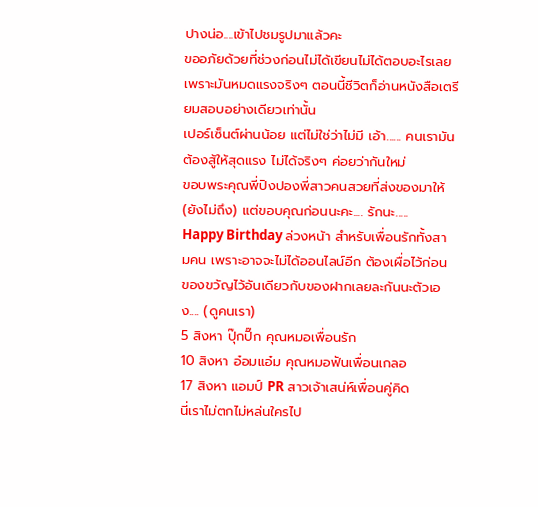ปางน่อ....เข้าไปชมรูปมาแล้วคะ
ขออภัยด้วยที่ช่วงก่อนไม่ได้เขียนไม่ได้ตอบอะไรเลย เพราะมันหมดแรงจริงๆ ตอนนี้ชีวิตก็อ่านหนังสือเตรียมสอบอย่างเดียวเท่านั้น
เปอร์เซ็นต์ผ่านน้อย แต่ไม่ใช่ว่าไม่มี เอ้า...... คนเรามันต้องสู้ให้สุดแรง ไม่ได้จริงๆ ค่อยว่ากันใหม่
ขอบพระคุณพี่ปิงปองพี่สาวคนสวยที่ส่งของมาให้ (ยังไม่ถึง) แต่ขอบคุณก่อนนะคะ.... รักนะ.....
Happy Birthday ล่วงหน้า สำหรับเพื่อนรักทั้งสามคน เพราะอาจจะไม่ได้ออนไลน์อีก ต้องเผื่อไว้ก่อน ของขวัญไว้อันเดียวกับของฝากเลยละกันนะตัวเอง.... (ดูคนเรา)
5 สิงหา ปุ๊กปิ๊ก คุณหมอเพื่อนรัก
10 สิงหา อ๋อมแอ๋ม คุณหมอฟันเพื่อนเกลอ
17 สิงหา แอมป์ PR สาวเจ้าเสน่ห์เพื่อนคู่คิด
นี่เราไม่ตกไม่หล่นใครไป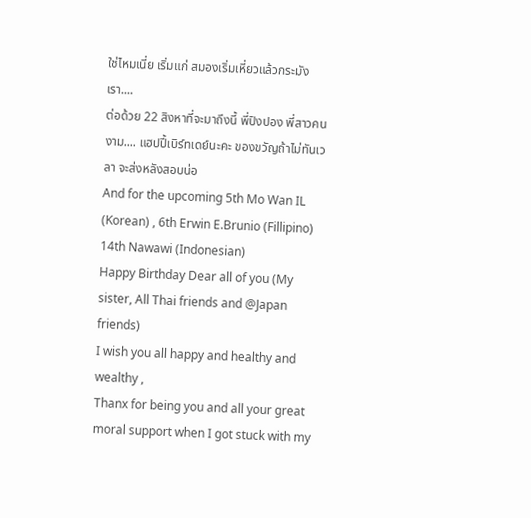ใช่ไหมเนี่ย เริ่มแก่ สมองเริ่มเหี่ยวแล้วกระมังเรา....
ต่อด้วย 22 สิงหาที่จะมาถึงนี้ พี่ปิงปอง พี่สาวคนงาม.... แฮปปี้เบิร์ทเดย์นะคะ ของขวัญถ้าไม่ทันเวลา จะส่งหลังสอบน่อ
And for the upcoming 5th Mo Wan IL (Korean) , 6th Erwin E.Brunio (Fillipino) 14th Nawawi (Indonesian)
Happy Birthday Dear all of you (My sister, All Thai friends and @Japan friends)
I wish you all happy and healthy and wealthy ,
Thanx for being you and all your great moral support when I got stuck with my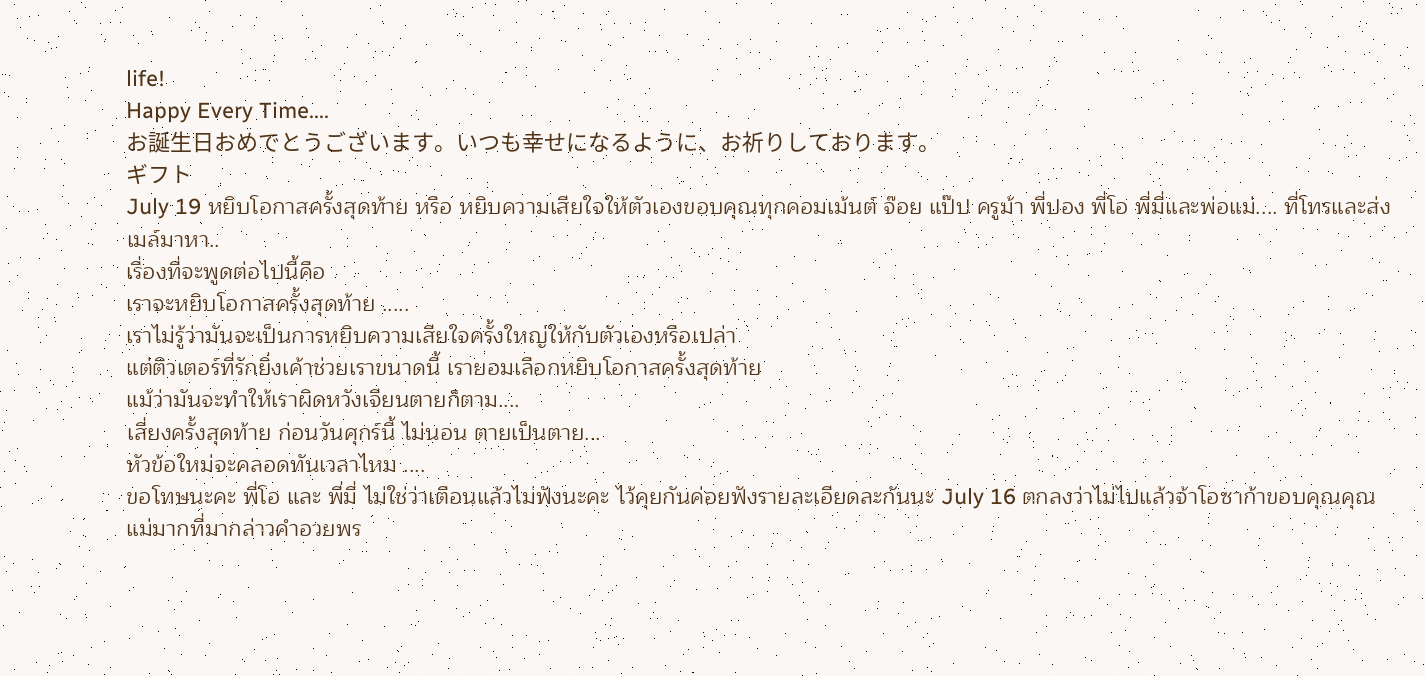life!
Happy Every Time....
お誕生日おめでとうございます。いつも幸せになるように、お祈りしております。
ギフト
July 19 หยิบโอกาสครั้งสุดท้าย หรือ หยิบความเสียใจให้ตัวเองขอบคุณทุกคอมเม้นต์ จ๊อย แป๊ป ครูม้า พี่ปอง พี่โอ พี่มี่และพ่อแม่.... ที่โทรและส่งเมล์มาหา..
เรื่องที่จะพูดต่อไปนี้คือ
เราจะหยิบโอกาสครั้งสุดท้าย .....
เราไม่รู้ว่ามันจะเป็นการหยิบความเสียใจครั้งใหญ่ให้กับตัวเองหรือเปล่า
แต่ติวเตอร์ที่รักยิ่งเค้าช่วยเราขนาดนี้ เรายอมเลือกหยิบโอกาสครั้งสุดท้าย
แม้ว่ามันจะทำให้เราผิดหวังเจียนตายก็ตาม....
เสี่ยงครั้งสุดท้าย ก่อนวันศุกร์นี้ ไม่นอน ตายเป็นตาย...
หัวข้อใหม่จะคลอดทันเวลาไหม ....
ขอโทษนะคะ พี่โอ และ พี่มี่ ไม่ใช่ว่าเตือนแล้วไม่ฟังนะคะ ไว้คุยกันค่อยฟังรายละเอียดละกันนะ July 16 ตกลงว่าไม่ไปแล้วจ้าโอซาก้าขอบคุณคุณแม่มากที่มากล่าวคำอวยพร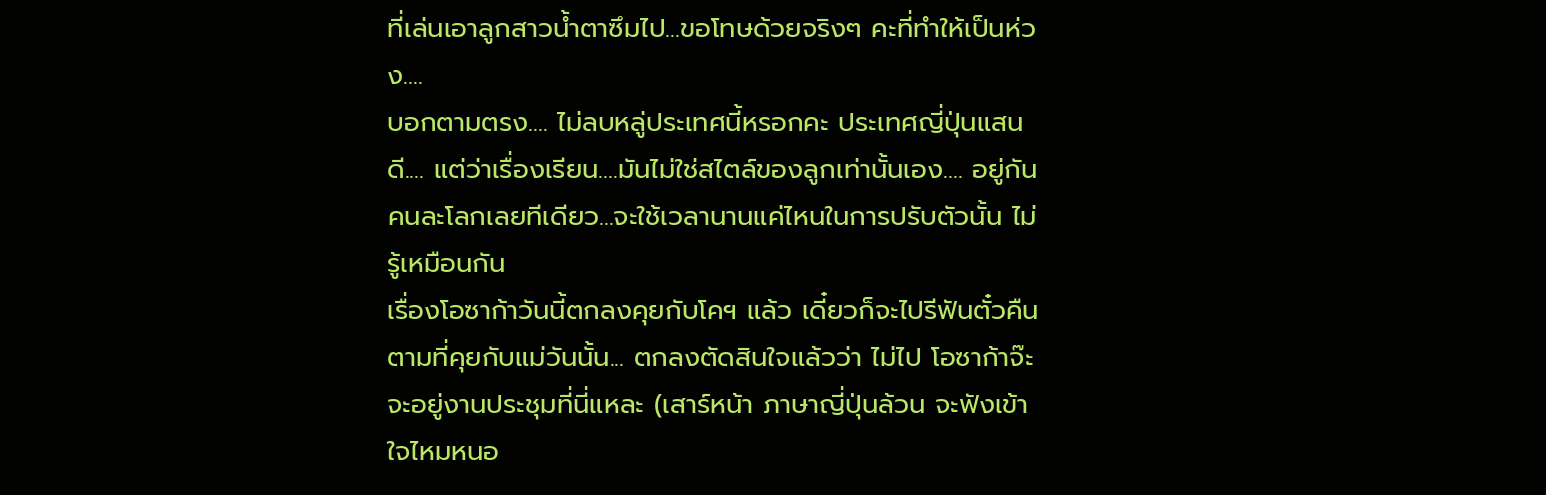ที่เล่นเอาลูกสาวน้ำตาซึมไป...ขอโทษด้วยจริงๆ คะที่ทำให้เป็นห่วง....
บอกตามตรง.... ไม่ลบหลู่ประเทศนี้หรอกคะ ประเทศญี่ปุ่นแสนดี.... แต่ว่าเรื่องเรียน....มันไม่ใช่สไตล์ของลูกเท่านั้นเอง.... อยู่กันคนละโลกเลยทีเดียว...จะใช้เวลานานแค่ไหนในการปรับตัวนั้น ไม่รู้เหมือนกัน
เรื่องโอซาก้าวันนี้ตกลงคุยกับโคฯ แล้ว เดี๋ยวก็จะไปรีฟันตั๋วคืน
ตามที่คุยกับแม่วันนั้น... ตกลงตัดสินใจแล้วว่า ไม่ไป โอซาก้าจ๊ะ
จะอยู่งานประชุมที่นี่แหละ (เสาร์หน้า ภาษาญี่ปุ่นล้วน จะฟังเข้าใจไหมหนอ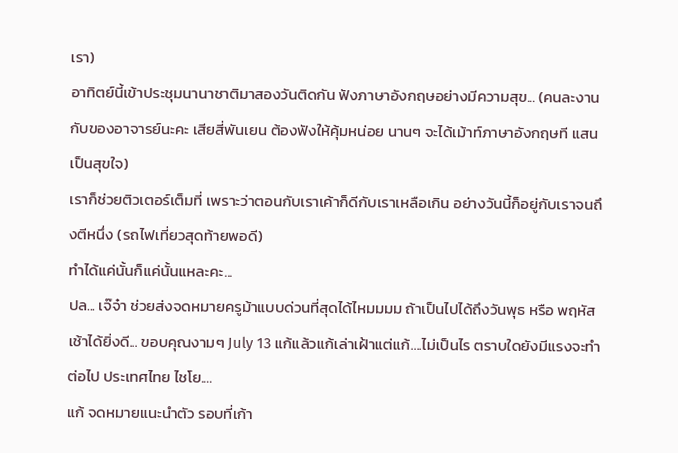เรา)
อาทิตย์นี้เข้าประชุมนานาชาติมาสองวันติดกัน ฟังภาษาอังกฤษอย่างมีความสุข... (คนละงานกับของอาจารย์นะคะ เสียสี่พันเยน ต้องฟังให้คุ้มหน่อย นานๆ จะได้เม้าท์ภาษาอังกฤษที แสนเป็นสุขใจ)
เราก็ช่วยติวเตอร์เต็มที่ เพราะว่าตอนกับเราเค้าก็ดีกับเราเหลือเกิน อย่างวันนี้ก็อยู่กับเราจนถึงตีหนึ่ง (รถไฟเที่ยวสุดท้ายพอดี)
ทำได้แค่นั้นก็แค่นั้นแหละคะ...
ปล... เจ๊จ๋า ช่วยส่งจดหมายครูม้าแบบด่วนที่สุดได้ไหมมมม ถ้าเป็นไปได้ถึงวันพุธ หรือ พฤหัสเช้าได้ยิ่งดี... ขอบคุณงามๆ July 13 แก้แล้วแก้เล่าเฝ้าแต่แก้....ไม่เป็นไร ตราบใดยังมีแรงจะทำต่อไป ประเทศไทย ไชโย....
แก้ จดหมายแนะนำตัว รอบที่เก้า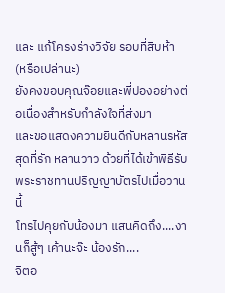และ แก้โครงร่างวิจัย รอบที่สิบห้า (หรือเปล่านะ)
ยังคงขอบคุณจ๊อยและพี่ปองอย่างต่อเนื่องสำหรับกำลังใจที่ส่งมา
และขอแสดงความยินดีกับหลานรหัสสุดที่รัก หลานวาว ด้วยที่ได้เข้าพิธีรับพระราชทานปริญญาบัตรไปเมื่อวานนี้
โทรไปคุยกับน้องมา แสนคิดถึง....งานก็สู้ๆ เค้านะจ๊ะ น้องรัก....
จิตอ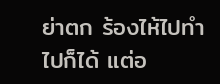ย่าตก ร้องไห้ไปทำไปก็ได้ แต่อ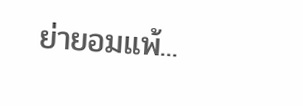ย่ายอมแพ้...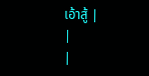เอ้าสู้ |
|
|